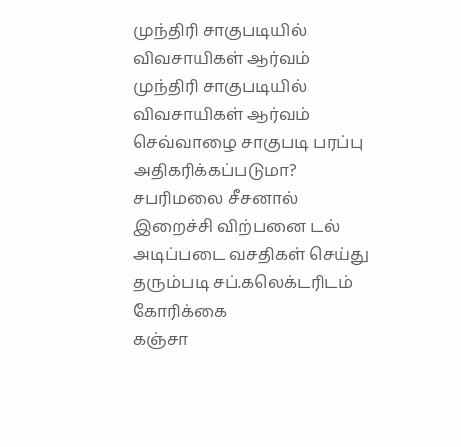முந்திரி சாகுபடியில் விவசாயிகள் ஆர்வம்
முந்திரி சாகுபடியில் விவசாயிகள் ஆர்வம்
செவ்வாழை சாகுபடி பரப்பு அதிகரிக்கப்படுமா?
சபரிமலை சீசனால் இறைச்சி விற்பனை டல்
அடிப்படை வசதிகள் செய்து தரும்படி சப்.கலெக்டரிடம் கோரிக்கை
கஞ்சா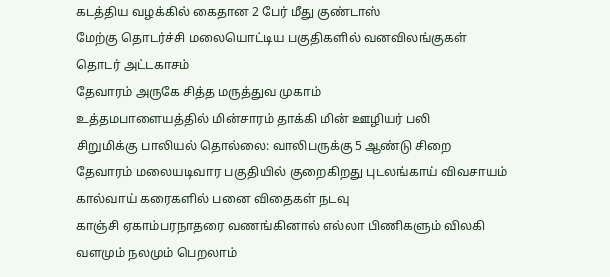கடத்திய வழக்கில் கைதான 2 பேர் மீது குண்டாஸ்
மேற்கு தொடர்ச்சி மலையொட்டிய பகுதிகளில் வனவிலங்குகள் தொடர் அட்டகாசம்
தேவாரம் அருகே சித்த மருத்துவ முகாம்
உத்தமபாளையத்தில் மின்சாரம் தாக்கி மின் ஊழியர் பலி
சிறுமிக்கு பாலியல் தொல்லை: வாலிபருக்கு 5 ஆண்டு சிறை
தேவாரம் மலையடிவார பகுதியில் குறைகிறது புடலங்காய் விவசாயம்
கால்வாய் கரைகளில் பனை விதைகள் நடவு
காஞ்சி ஏகாம்பரநாதரை வணங்கினால் எல்லா பிணிகளும் விலகி வளமும் நலமும் பெறலாம்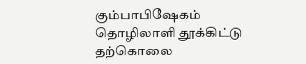கும்பாபிஷேகம்
தொழிலாளி தூக்கிட்டு தற்கொலை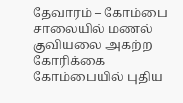தேவாரம் – கோம்பை சாலையில் மணல் குவியலை அகற்ற கோரிக்கை
கோம்பையில் புதிய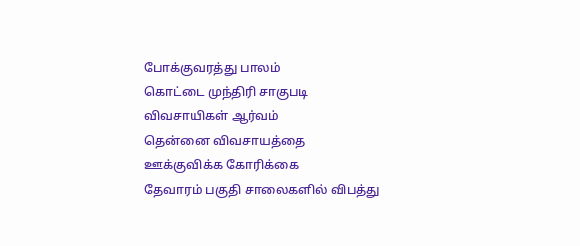போக்குவரத்து பாலம்
கொட்டை முந்திரி சாகுபடி விவசாயிகள் ஆர்வம்
தென்னை விவசாயத்தை ஊக்குவிக்க கோரிக்கை
தேவாரம் பகுதி சாலைகளில் விபத்து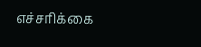எச்சரிக்கை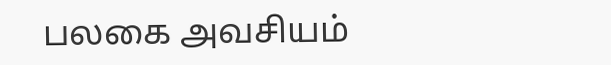பலகை அவசியம்